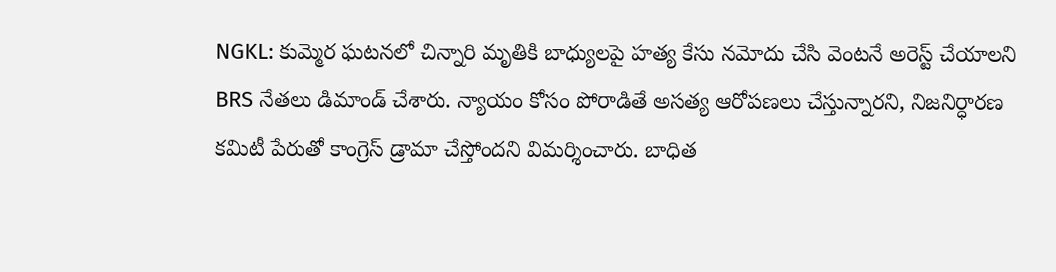NGKL: కుమ్మెర ఘటనలో చిన్నారి మృతికి బాధ్యులపై హత్య కేసు నమోదు చేసి వెంటనే అరెస్ట్ చేయాలని BRS నేతలు డిమాండ్ చేశారు. న్యాయం కోసం పోరాడితే అసత్య ఆరోపణలు చేస్తున్నారని, నిజనిర్ధారణ కమిటీ పేరుతో కాంగ్రెస్ డ్రామా చేస్తోందని విమర్శించారు. బాధిత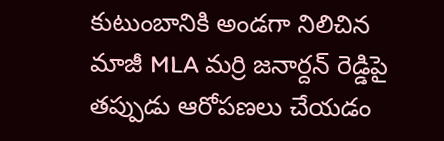కుటుంబానికి అండగా నిలిచిన మాజీ MLA మర్రి జనార్దన్ రెడ్డిపై తప్పుడు ఆరోపణలు చేయడం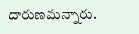దారుణమన్నారు.